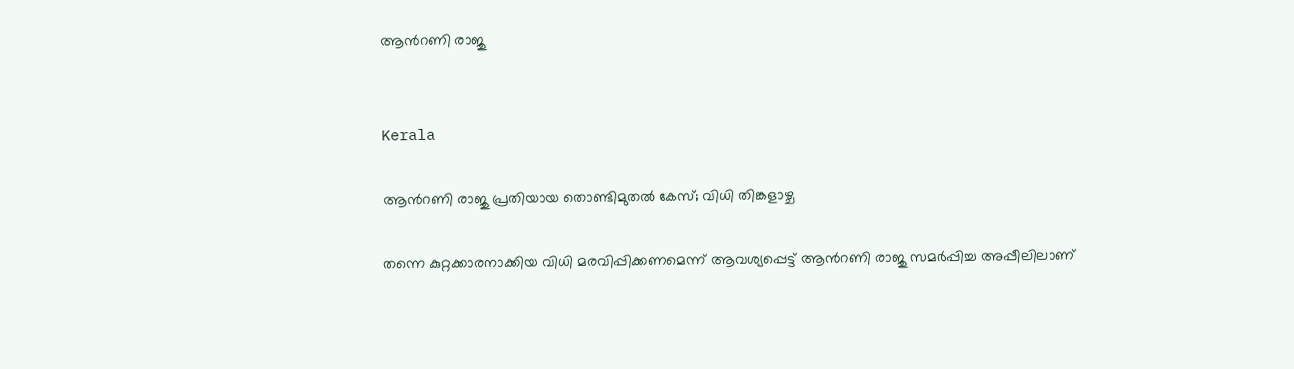ആന്‍റണി രാജു


Kerala

ആന്‍റണി രാജു പ്രതിയായ തൊണ്ടിമുതൽ കേസ്; വിധി തിങ്കളാഴ്ച

തന്നെ കുറ്റക്കാരനാക്കിയ വിധി മരവിപ്പിക്കണമെന്ന് ആവശ‍്യപ്പെട്ട് ആന്‍റണി രാജു സമർപ്പിച്ച അപ്പീലിലാണ്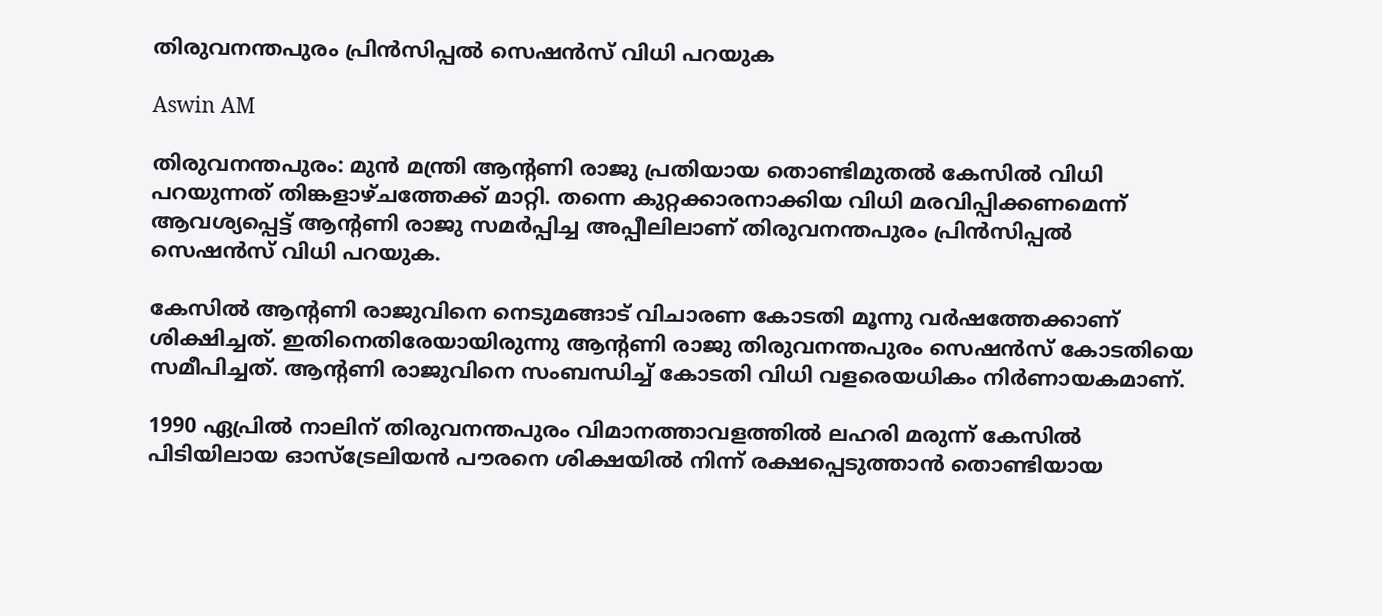തിരുവനന്തപുരം പ്രിൻസിപ്പൽ സെഷൻസ് വിധി പറയുക

Aswin AM

തിരുവനന്തപുരം: മുൻ മന്ത്രി ആന്‍റണി രാജു പ്രതിയായ തൊണ്ടിമുതൽ കേസിൽ വിധി പറ‍യുന്നത് തിങ്കളാഴ്ചത്തേക്ക് മാറ്റി. തന്നെ കുറ്റക്കാരനാക്കിയ വിധി മരവിപ്പിക്കണമെന്ന് ആവശ‍്യപ്പെട്ട് ആന്‍റണി രാജു സമർപ്പിച്ച അപ്പീലിലാണ് തിരുവനന്തപുരം പ്രിൻസിപ്പൽ സെഷൻസ് വിധി പറയുക.

കേസിൽ ആന്‍റണി രാജുവിനെ നെടുമങ്ങാട് വിചാരണ കോടതി മൂന്നു വർഷത്തേക്കാണ് ശിക്ഷിച്ചത്. ഇതിനെതിരേയായിരുന്നു ആന്‍റണി രാജു തിരുവനന്തപുരം സെഷൻസ് കോടതിയെ സമീപിച്ചത്. ആന്‍റണി രാജുവിനെ സംബന്ധിച്ച് കോടതി വിധി വളരെയധികം നിർണായകമാണ്.

1990 ഏപ്രിൽ നാലിന് തിരുവനന്തപുരം വിമാനത്താവളത്തിൽ‌ ലഹരി മരുന്ന് കേസിൽ പിടിയിലായ ഓസ്ട്രേലിയൻ പൗരനെ ശിക്ഷയിൽ‌ നിന്ന് രക്ഷപ്പെടുത്താൻ തൊണ്ടിയായ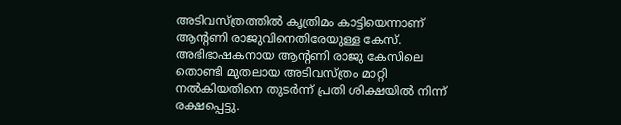അടിവസ്ത്രത്തിൽ കൃത്രിമം കാട്ടിയെന്നാണ് ആന്‍റണി രാജുവിനെതിരേയുള്ള കേസ്. അഭിഭാഷകനായ ആന്‍റണി രാജു കേസിലെ തൊണ്ടി മുതലായ അടിവസ്ത്രം മാറ്റി നൽകിയതിനെ തുടർന്ന് പ്രതി ശിക്ഷയിൽ നിന്ന് രക്ഷപ്പെട്ടു.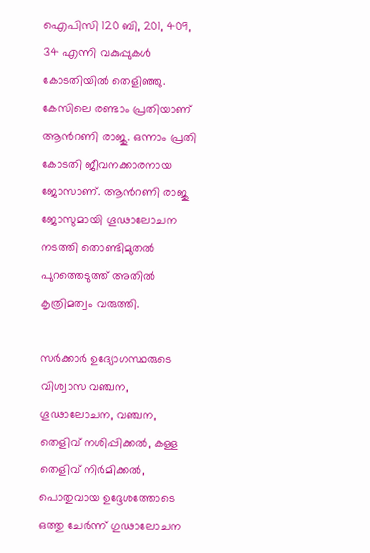ഐപിസി 120 ബി, 201, 409, 34 എന്നി വകുപ്പുകൾ കോടതിയിൽ തെളിഞ്ഞു. കേസിലെ രണ്ടാം പ്രതിയാണ് ആന്‍റണി രാജു. ഒന്നാം പ്രതി കോടതി ജീവനക്കാരനായ ജോസാണ്. ആന്‍റണി രാജു ജോസുമായി ഗൂഢാലോചന നടത്തി തൊണ്ടിമുതൽ പുറത്തെടുത്ത് അതിൽ കൃത്രിമത്വം വരുത്തി.

സർക്കാർ ഉദ്യോഗസ്ഥരുടെ വിശ്വാസ വഞ്ചന, ഗൂഢാലോചന, വഞ്ചന, തെളിവ് നശിപ്പിക്കൽ, കള്ള തെളിവ് നിർമിക്കൽ, പൊതുവായ ഉദ്ദേശത്തോടെ ഒത്തു ചേർന്ന് ഗുഢാലോചന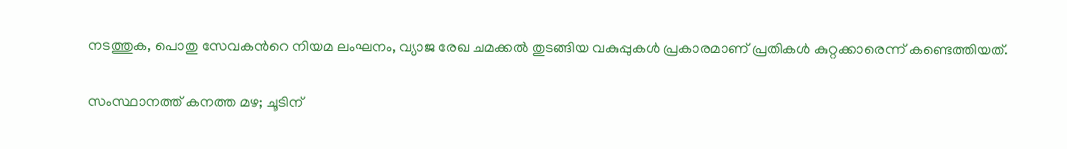നടത്തുക, പൊതു സേവകന്‍റെ നിയമ ലംഘനം, വ്യാജ രേഖ ചമക്കൽ തുടങ്ങിയ വകുപ്പുകൾ പ്രകാരമാണ് പ്രതികൾ കുറ്റക്കാരെന്ന് കണ്ടെത്തിയത്.

സംസ്ഥാനത്ത് കനത്ത മഴ; ചൂടിന്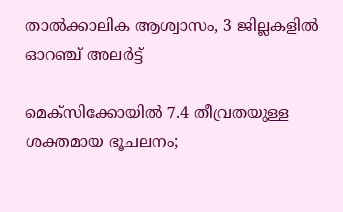താൽക്കാലിക ആശ്വാസം, 3 ജില്ലകളിൽ ഓറഞ്ച് അലർട്ട്

മെക്സിക്കോയിൽ 7.4 തീവ്രതയുള്ള ശക്തമായ ഭൂചലനം;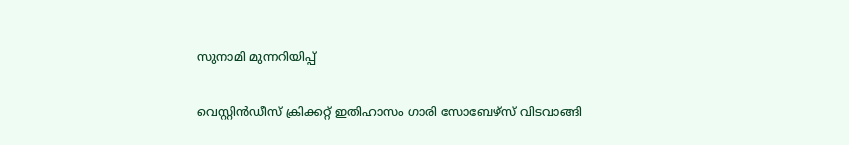സുനാമി മുന്നറിയിപ്പ്

വെസ്റ്റിൻഡീസ് ക്രിക്കറ്റ് ഇതിഹാസം ഗാരി സോബേഴ്സ് വിടവാങ്ങി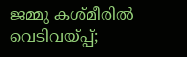ജമ്മു കശ്മീരിൽ വെടിവയ്പ്പ്;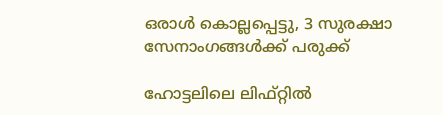ഒരാൾ കൊല്ലപ്പെട്ടു, 3 സുരക്ഷാ സേനാംഗങ്ങൾക്ക് പരുക്ക്

ഹോട്ടലിലെ ലിഫ്റ്റിൽ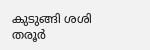കുടുങ്ങി ശശി തരൂർ